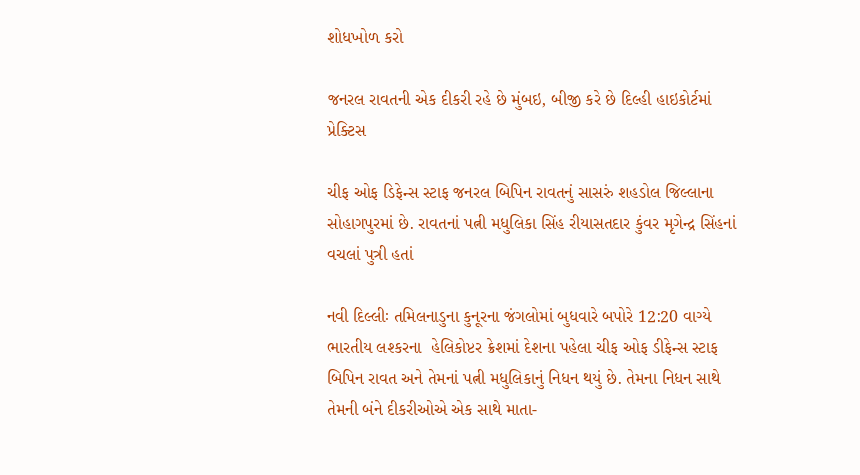શોધખોળ કરો

જનરલ રાવતની એક દીકરી રહે છે મુંબઇ, બીજી કરે છે દિલ્હી હાઇકોર્ટમાં પ્રેક્ટિસ

ચીફ ઓફ ડિફેન્સ સ્ટાફ જનરલ બિપિન રાવતનું સાસરું શહડોલ જિલ્લાના સોહાગપુરમાં છે. રાવતનાં પત્ની મધુલિકા સિંહ રીયાસતદાર કુંવર મૃગેન્દ્ર સિંહનાં વચલાં પુત્રી હતાં

નવી દિલ્લીઃ તમિલનાડુના કુનૂરના જંગલોમાં બુધવારે બપોરે 12:20 વાગ્યે ભારતીય લશ્કરના  હેલિકોપ્ટર ક્રેશમાં દેશના પહેલા ચીફ ઓફ ડીફેન્સ સ્ટાફ બિપિન રાવત અને તેમનાં પત્ની મધુલિકાનું નિધન થયું છે. તેમના નિધન સાથે તેમની બંને દીકરીઓએ એક સાથે માતા-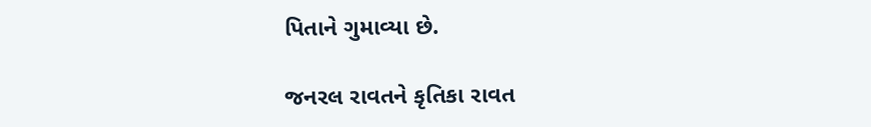પિતાને ગુમાવ્યા છે.

જનરલ રાવતને કૃતિકા રાવત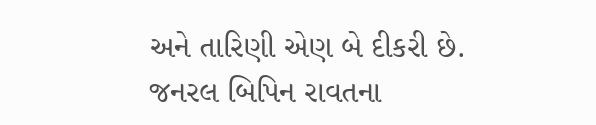અને તારિણી એણ બે દીકરી છે. જનરલ બિપિન રાવતના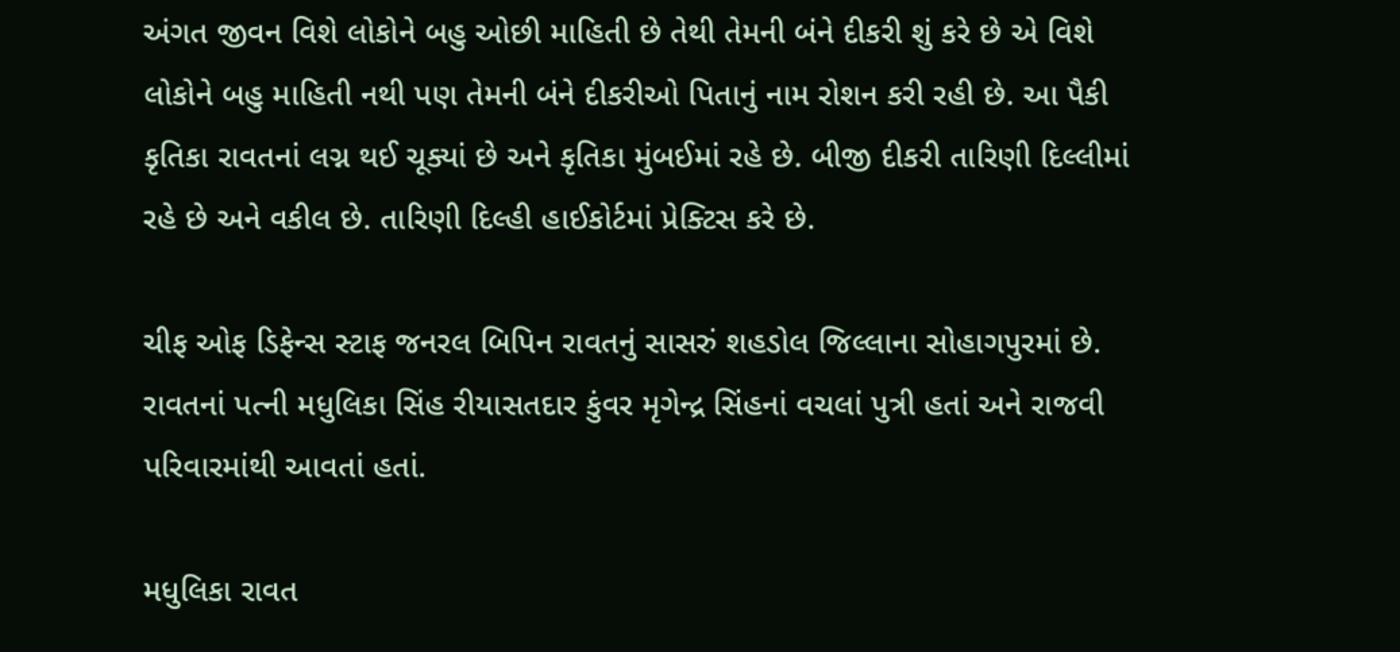અંગત જીવન વિશે લોકોને બહુ ઓછી માહિતી છે તેથી તેમની બંને દીકરી શું કરે છે એ વિશે લોકોને બહુ માહિતી નથી પણ તેમની બંને દીકરીઓ પિતાનું નામ રોશન કરી રહી છે. આ પૈકી કૃતિકા રાવતનાં લગ્ન થઈ ચૂક્યાં છે અને કૃતિકા મુંબઈમાં રહે છે. બીજી દીકરી તારિણી દિલ્લીમાં રહે છે અને વકીલ છે. તારિણી દિલ્હી હાઈકોર્ટમાં પ્રેક્ટિસ કરે છે.

ચીફ ઓફ ડિફેન્સ સ્ટાફ જનરલ બિપિન રાવતનું સાસરું શહડોલ જિલ્લાના સોહાગપુરમાં છે. રાવતનાં પત્ની મધુલિકા સિંહ રીયાસતદાર કુંવર મૃગેન્દ્ર સિંહનાં વચલાં પુત્રી હતાં અને રાજવી પરિવારમાંથી આવતાં હતાં.

મધુલિકા રાવત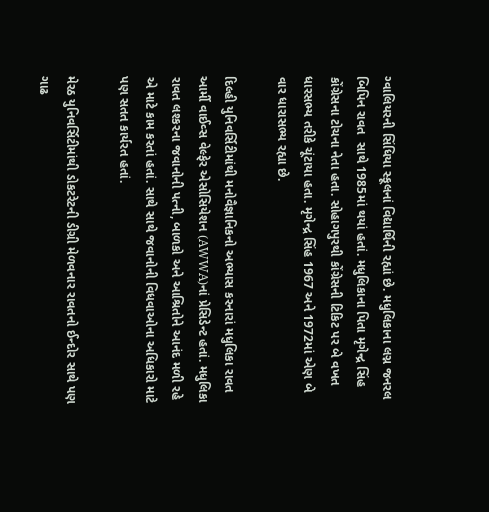ગ્વાલિયરની સિંધિયા સ્કૂલનાં વિદ્યાર્થિની રહ્યાં છે. મધુલિકાના લગ્ન જનરલ બિપિન રાવત  સાથે 1985માં થયાં હતાં. મધુલિકાના પિતા મૃગેન્દ્ર સિંહ કોંગ્રેસના ટોચના નેતા હતા. સોહાગપુરથી કોંગ્રેસની ટિકિટ પર બે વખત ધારસભ્ય તરીકે ચૂંટાયા હતા. મૃગેન્દ્ર સિંહ 1967 અને 1972માં એણ બે વાર ધારાસભ્ય રહ્યા છે.

દિલ્હી યુનિવર્સિટીમાંથી મનોવૈજ્ઞાનિકનો અભ્યાસ કરનારાં મધુલિકા રાવત આર્મી વાઈવ્સ વેલ્ફેર એસોસિયેશન (AWWA)નાં પ્રેસિડેન્ટ હતાં. મધુલિકા રાવત લશ્કરના જવાનોની પત્ની, બાળકો અને આશ્રિતોને આનંદ મળી રહે એ માટે કામ કરતાં હતાં. સાથે સાથે જવાનોની વિધવાઓના અધિકારો માટે પણ સતત કાર્યરત હતાં.

મેરઠ યુનિવર્સિટીમાંથી ડોકટરેટની ડીગ્રી મેળવનાર રાવતનો ઈન્દોર સાથે પણ ગાઢ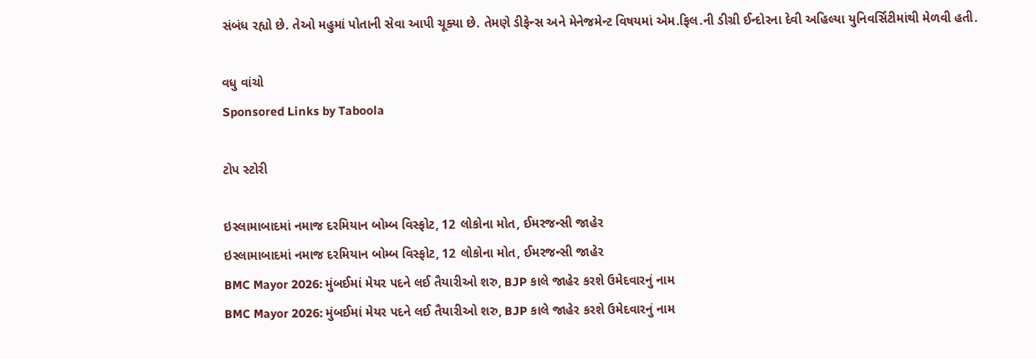સંબંધ રહ્યો છે. તેઓ મહુમાં પોતાની સેવા આપી ચૂક્યા છે. તેમણે ડીફેન્સ અને મેનેજમેન્ટ વિષયમાં એમ.ફિલ.ની ડીગ્રી ઈન્દોરના દેવી અહિલ્યા યુનિવર્સિટીમાંથી મેળવી હતી.

વધુ વાંચો
Sponsored Links by Taboola

ટોપ સ્ટોરી

ઇસ્લામાબાદમાં નમાજ દરમિયાન બોમ્બ વિસ્ફોટ, 12 લોકોના મોત, ઈમરજન્સી જાહેર
ઇસ્લામાબાદમાં નમાજ દરમિયાન બોમ્બ વિસ્ફોટ, 12 લોકોના મોત, ઈમરજન્સી જાહેર
BMC Mayor 2026: મુંબઈમાં મેયર પદને લઈ તૈયારીઓ શરુ, BJP કાલે જાહેર કરશે ઉમેદવારનું નામ
BMC Mayor 2026: મુંબઈમાં મેયર પદને લઈ તૈયારીઓ શરુ, BJP કાલે જાહેર કરશે ઉમેદવારનું નામ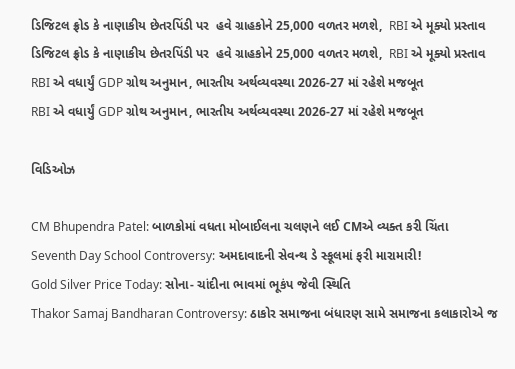ડિજિટલ ફ્રોડ કે નાણાકીય છેતરપિંડી પર  હવે ગ્રાહકોને 25,000 વળતર મળશે,  RBI એ મૂક્યો પ્રસ્તાવ
ડિજિટલ ફ્રોડ કે નાણાકીય છેતરપિંડી પર  હવે ગ્રાહકોને 25,000 વળતર મળશે,  RBI એ મૂક્યો પ્રસ્તાવ
RBI એ વધાર્યું GDP ગ્રોથ અનુમાન, ભારતીય અર્થવ્યવસ્થા 2026-27 માં રહેશે મજબૂત
RBI એ વધાર્યું GDP ગ્રોથ અનુમાન, ભારતીય અર્થવ્યવસ્થા 2026-27 માં રહેશે મજબૂત

વિડિઓઝ

CM Bhupendra Patel: બાળકોમાં વધતા મોબાઈલના ચલણને લઈ CMએ વ્યક્ત કરી ચિંતા
Seventh Day School Controversy: અમદાવાદની સેવન્થ ડે સ્કૂલમાં ફરી મારામારી!
Gold Silver Price Today: સોના- ચાંદીના ભાવમાં ભૂકંપ જેવી સ્થિતિ
Thakor Samaj Bandharan Controversy: ઠાકોર સમાજના બંધારણ સામે સમાજના કલાકારોએ જ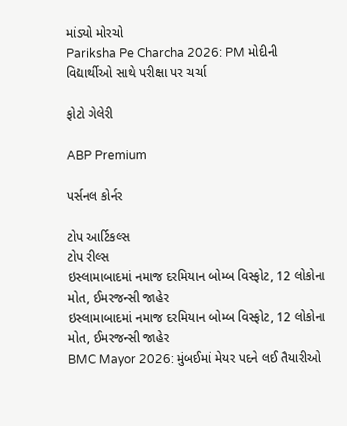માંડ્યો મોરચો
Pariksha Pe Charcha 2026: PM મોદીની વિદ્યાર્થીઓ સાથે પરીક્ષા પર ચર્ચા

ફોટો ગેલેરી

ABP Premium

પર્સનલ કોર્નર

ટોપ આર્ટિકલ્સ
ટોપ રીલ્સ
ઇસ્લામાબાદમાં નમાજ દરમિયાન બોમ્બ વિસ્ફોટ, 12 લોકોના મોત, ઈમરજન્સી જાહેર
ઇસ્લામાબાદમાં નમાજ દરમિયાન બોમ્બ વિસ્ફોટ, 12 લોકોના મોત, ઈમરજન્સી જાહેર
BMC Mayor 2026: મુંબઈમાં મેયર પદને લઈ તૈયારીઓ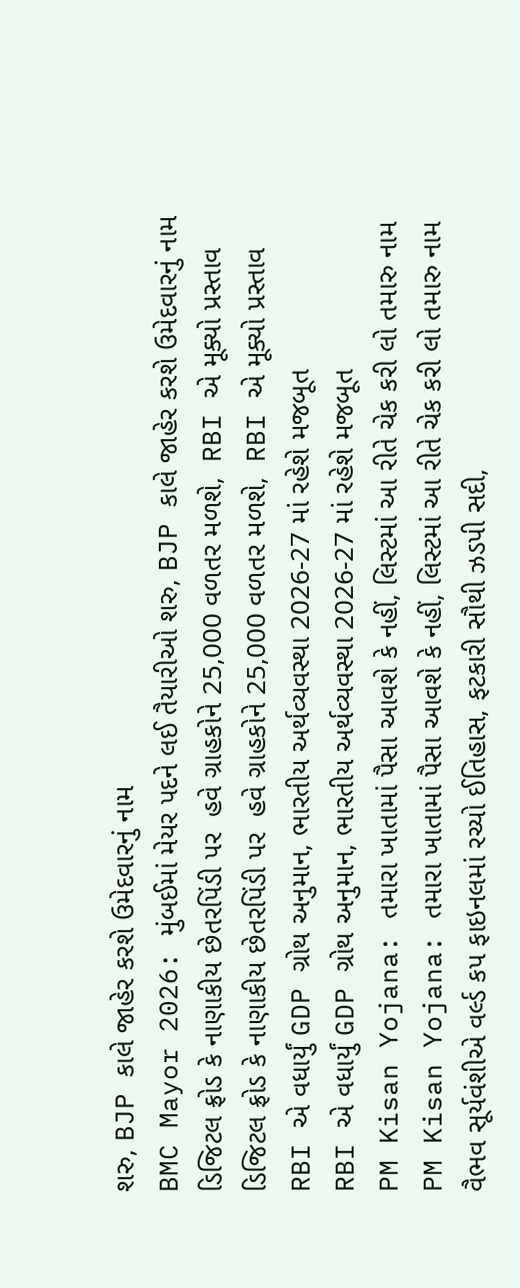શરુ, BJP કાલે જાહેર કરશે ઉમેદવારનું નામ
BMC Mayor 2026: મુંબઈમાં મેયર પદને લઈ તૈયારીઓ શરુ, BJP કાલે જાહેર કરશે ઉમેદવારનું નામ
ડિજિટલ ફ્રોડ કે નાણાકીય છેતરપિંડી પર  હવે ગ્રાહકોને 25,000 વળતર મળશે,  RBI એ મૂક્યો પ્રસ્તાવ
ડિજિટલ ફ્રોડ કે નાણાકીય છેતરપિંડી પર  હવે ગ્રાહકોને 25,000 વળતર મળશે,  RBI એ મૂક્યો પ્રસ્તાવ
RBI એ વધાર્યું GDP ગ્રોથ અનુમાન, ભારતીય અર્થવ્યવસ્થા 2026-27 માં રહેશે મજબૂત
RBI એ વધાર્યું GDP ગ્રોથ અનુમાન, ભારતીય અર્થવ્યવસ્થા 2026-27 માં રહેશે મજબૂત
PM Kisan Yojana: તમારા ખાતામાં પૈસા આવશે કે નહીં, લિસ્ટમાં આ રીતે ચેક કરી લો તમારુ નામ
PM Kisan Yojana: તમારા ખાતામાં પૈસા આવશે કે નહીં, લિસ્ટમાં આ રીતે ચેક કરી લો તમારુ નામ
વૈભવ સૂર્યવંશીએ વર્લ્ડ કપ ફાઇનલમાં રચ્યો ઈતિહાસ, ફટકારી સૌથી ઝડપી સદી,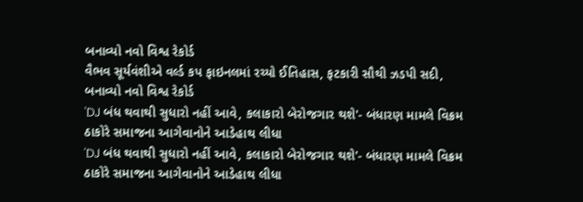બનાવ્યો નવો વિશ્વ રેકોર્ડ
વૈભવ સૂર્યવંશીએ વર્લ્ડ કપ ફાઇનલમાં રચ્યો ઈતિહાસ, ફટકારી સૌથી ઝડપી સદી, બનાવ્યો નવો વિશ્વ રેકોર્ડ
'DJ બંધ થવાથી સુધારો નહીં આવે, કલાકારો બેરોજગાર થશે'- બંધારણ મામલે વિક્રમ ઠાકોરે સમાજના આગેવાનોને આડેહાથ લીધા
'DJ બંધ થવાથી સુધારો નહીં આવે, કલાકારો બેરોજગાર થશે'- બંધારણ મામલે વિક્રમ ઠાકોરે સમાજના આગેવાનોને આડેહાથ લીધા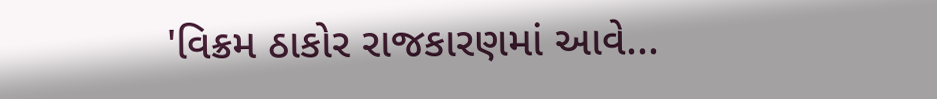'વિક્રમ ઠાકોર રાજકારણમાં આવે...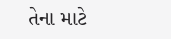તેના માટે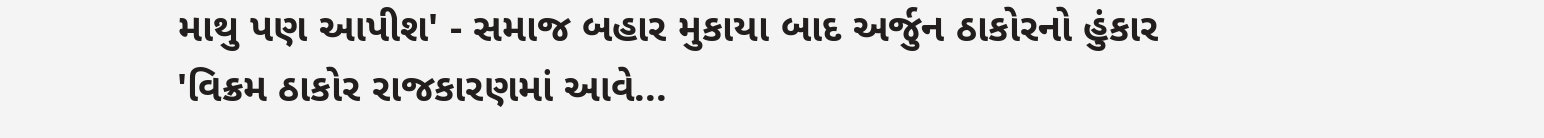માથુ પણ આપીશ' - સમાજ બહાર મુકાયા બાદ અર્જુન ઠાકોરનો હુંકાર
'વિક્રમ ઠાકોર રાજકારણમાં આવે...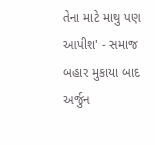તેના માટે માથુ પણ આપીશ' - સમાજ બહાર મુકાયા બાદ અર્જુન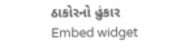ઠાકોરનો હુંકાર
Embed widget